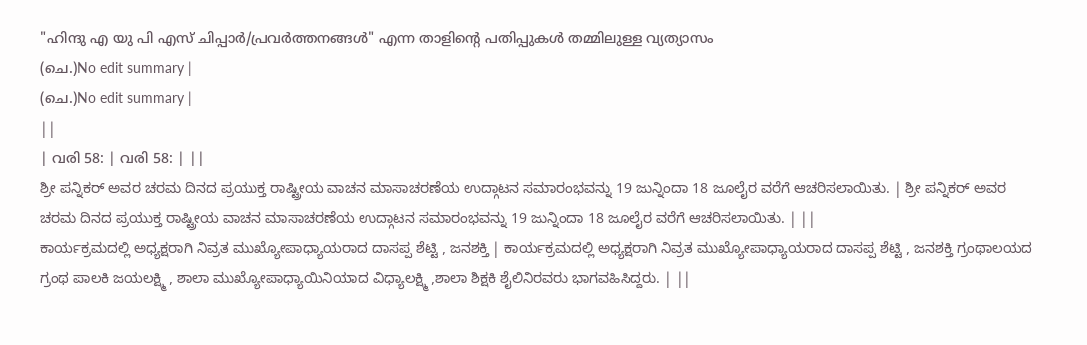"ഹിന്ദു എ യു പി എസ് ചിപ്പാർ/പ്രവർത്തനങ്ങൾ" എന്ന താളിന്റെ പതിപ്പുകൾ തമ്മിലുള്ള വ്യത്യാസം
(ചെ.)No edit summary |
(ചെ.)No edit summary |
||
| വരി 58: | വരി 58: | ||
ಶ್ರೀ ಪನ್ನಿಕರ್ ಅವರ ಚರಮ ದಿನದ ಪ್ರಯುಕ್ತ ರಾಷ್ಟ್ರೀಯ ವಾಚನ ಮಾಸಾಚರಣೆಯ ಉದ್ಗಾಟನ ಸಮಾರಂಭವನ್ನು 19 ಜುನ್ನಿಂದಾ 18 ಜೂಲೈರ ವರೆಗೆ ಆಚರಿಸಲಾಯಿತು. | ಶ್ರೀ ಪನ್ನಿಕರ್ ಅವರ ಚರಮ ದಿನದ ಪ್ರಯುಕ್ತ ರಾಷ್ಟ್ರೀಯ ವಾಚನ ಮಾಸಾಚರಣೆಯ ಉದ್ಗಾಟನ ಸಮಾರಂಭವನ್ನು 19 ಜುನ್ನಿಂದಾ 18 ಜೂಲೈರ ವರೆಗೆ ಆಚರಿಸಲಾಯಿತು. | ||
ಕಾರ್ಯಕ್ರಮದಲ್ಲಿ ಅಧ್ಯಕ್ಷರಾಗಿ ನಿವ್ರತ ಮುಖ್ಯೋಪಾಧ್ಯಾಯರಾದ ದಾಸಪ್ಪ ಶೆಟ್ಟಿ , ಜನಶಕ್ತಿ | ಕಾರ್ಯಕ್ರಮದಲ್ಲಿ ಅಧ್ಯಕ್ಷರಾಗಿ ನಿವ್ರತ ಮುಖ್ಯೋಪಾಧ್ಯಾಯರಾದ ದಾಸಪ್ಪ ಶೆಟ್ಟಿ , ಜನಶಕ್ತಿ ಗ್ರಂಥಾಲಯದ ಗ್ರಂಥ ಪಾಲಕಿ ಜಯಲಕ್ಷ್ಮಿ , ಶಾಲಾ ಮುಖ್ಯೋಪಾಧ್ಯಾಯಿನಿಯಾದ ವಿಧ್ಯಾಲಕ್ಷ್ಮಿ ,ಶಾಲಾ ಶಿಕ್ಷಕಿ ಶೈಲಿನಿರವರು ಭಾಗವಹಿಸಿದ್ದರು. | ||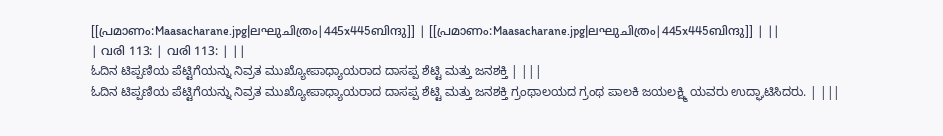[[പ്രമാണം:Maasacharane.jpg|ലഘുചിത്രം|445x445ബിന്ദു]] | [[പ്രമാണം:Maasacharane.jpg|ലഘുചിത്രം|445x445ബിന്ദു]] | ||
| വരി 113: | വരി 113: | ||
ಓದಿನ ಟಿಪ್ಪಣಿಯ ಪೆಟ್ಟಿಗೆಯನ್ನು ನಿವ್ರತ ಮುಖ್ಯೋಪಾಧ್ಯಾಯರಾದ ದಾಸಪ್ಪ ಶೆಟ್ಟಿ ಮತ್ತು ಜನಶಕ್ತಿ | |||
ಓದಿನ ಟಿಪ್ಪಣಿಯ ಪೆಟ್ಟಿಗೆಯನ್ನು ನಿವ್ರತ ಮುಖ್ಯೋಪಾಧ್ಯಾಯರಾದ ದಾಸಪ್ಪ ಶೆಟ್ಟಿ ಮತ್ತು ಜನಶಕ್ತಿ ಗ್ರಂಥಾಲಯದ ಗ್ರಂಥ ಪಾಲಕಿ ಜಯಲಕ್ಷ್ಮಿ ಯವರು ಉದ್ಘಾಟಿಸಿದರು. | |||